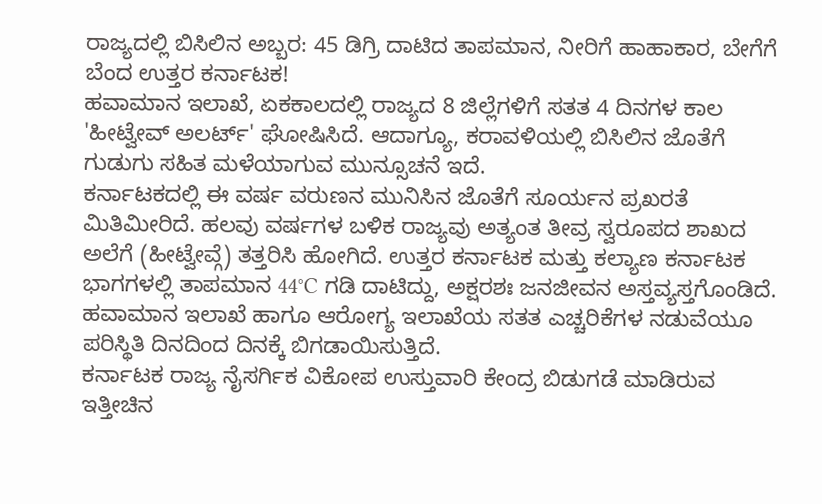ರಾಜ್ಯದಲ್ಲಿ ಬಿಸಿಲಿನ ಅಬ್ಬರ: 45 ಡಿಗ್ರಿ ದಾಟಿದ ತಾಪಮಾನ, ನೀರಿಗೆ ಹಾಹಾಕಾರ, ಬೇಗೆಗೆ ಬೆಂದ ಉತ್ತರ ಕರ್ನಾಟಕ!
ಹವಾಮಾನ ಇಲಾಖೆ, ಏಕಕಾಲದಲ್ಲಿ ರಾಜ್ಯದ 8 ಜಿಲ್ಲೆಗಳಿಗೆ ಸತತ 4 ದಿನಗಳ ಕಾಲ 'ಹೀಟ್ವೇವ್ ಅಲರ್ಟ್' ಘೋಷಿಸಿದೆ. ಆದಾಗ್ಯೂ, ಕರಾವಳಿಯಲ್ಲಿ ಬಿಸಿಲಿನ ಜೊತೆಗೆ ಗುಡುಗು ಸಹಿತ ಮಳೆಯಾಗುವ ಮುನ್ಸೂಚನೆ ಇದೆ.
ಕರ್ನಾಟಕದಲ್ಲಿ ಈ ವರ್ಷ ವರುಣನ ಮುನಿಸಿನ ಜೊತೆಗೆ ಸೂರ್ಯನ ಪ್ರಖರತೆ ಮಿತಿಮೀರಿದೆ. ಹಲವು ವರ್ಷಗಳ ಬಳಿಕ ರಾಜ್ಯವು ಅತ್ಯಂತ ತೀವ್ರ ಸ್ವರೂಪದ ಶಾಖದ ಅಲೆಗೆ (ಹೀಟ್ವೇವ್ಗೆ) ತತ್ತರಿಸಿ ಹೋಗಿದೆ. ಉತ್ತರ ಕರ್ನಾಟಕ ಮತ್ತು ಕಲ್ಯಾಣ ಕರ್ನಾಟಕ ಭಾಗಗಳಲ್ಲಿ ತಾಪಮಾನ 44°C ಗಡಿ ದಾಟಿದ್ದು, ಅಕ್ಷರಶಃ ಜನಜೀವನ ಅಸ್ತವ್ಯಸ್ತಗೊಂಡಿದೆ. ಹವಾಮಾನ ಇಲಾಖೆ ಹಾಗೂ ಆರೋಗ್ಯ ಇಲಾಖೆಯ ಸತತ ಎಚ್ಚರಿಕೆಗಳ ನಡುವೆಯೂ ಪರಿಸ್ಥಿತಿ ದಿನದಿಂದ ದಿನಕ್ಕೆ ಬಿಗಡಾಯಿಸುತ್ತಿದೆ.
ಕರ್ನಾಟಕ ರಾಜ್ಯ ನೈಸರ್ಗಿಕ ವಿಕೋಪ ಉಸ್ತುವಾರಿ ಕೇಂದ್ರ ಬಿಡುಗಡೆ ಮಾಡಿರುವ ಇತ್ತೀಚಿನ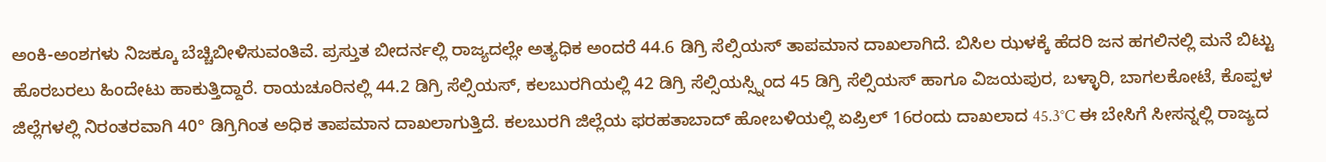ಅಂಕಿ-ಅಂಶಗಳು ನಿಜಕ್ಕೂ ಬೆಚ್ಚಿಬೀಳಿಸುವಂತಿವೆ. ಪ್ರಸ್ತುತ ಬೀದರ್ನಲ್ಲಿ ರಾಜ್ಯದಲ್ಲೇ ಅತ್ಯಧಿಕ ಅಂದರೆ 44.6 ಡಿಗ್ರಿ ಸೆಲ್ಸಿಯಸ್ ತಾಪಮಾನ ದಾಖಲಾಗಿದೆ. ಬಿಸಿಲ ಝಳಕ್ಕೆ ಹೆದರಿ ಜನ ಹಗಲಿನಲ್ಲಿ ಮನೆ ಬಿಟ್ಟು ಹೊರಬರಲು ಹಿಂದೇಟು ಹಾಕುತ್ತಿದ್ದಾರೆ. ರಾಯಚೂರಿನಲ್ಲಿ 44.2 ಡಿಗ್ರಿ ಸೆಲ್ಸಿಯಸ್, ಕಲಬುರಗಿಯಲ್ಲಿ 42 ಡಿಗ್ರಿ ಸೆಲ್ಸಿಯಸ್ಸ್ನಿಂದ 45 ಡಿಗ್ರಿ ಸೆಲ್ಸಿಯಸ್ ಹಾಗೂ ವಿಜಯಪುರ, ಬಳ್ಳಾರಿ, ಬಾಗಲಕೋಟೆ, ಕೊಪ್ಪಳ ಜಿಲ್ಲೆಗಳಲ್ಲಿ ನಿರಂತರವಾಗಿ 40° ಡಿಗ್ರಿಗಿಂತ ಅಧಿಕ ತಾಪಮಾನ ದಾಖಲಾಗುತ್ತಿದೆ. ಕಲಬುರಗಿ ಜಿಲ್ಲೆಯ ಫರಹತಾಬಾದ್ ಹೋಬಳಿಯಲ್ಲಿ ಏಪ್ರಿಲ್ 16ರಂದು ದಾಖಲಾದ 45.3°C ಈ ಬೇಸಿಗೆ ಸೀಸನ್ನಲ್ಲಿ ರಾಜ್ಯದ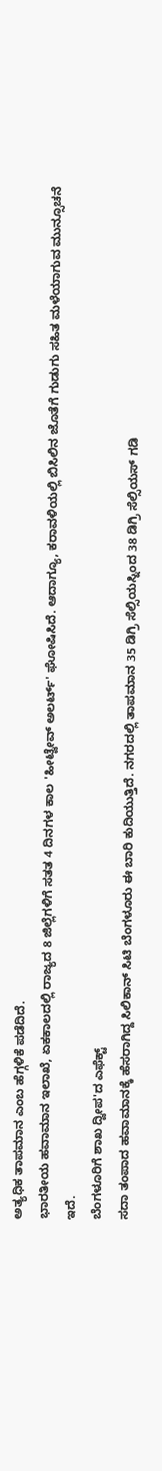ಅತ್ಯಧಿಕ ತಾಪಮಾನ ಎಂಬ ಹೆಗ್ಗಳಿಕೆ ಪಡೆದಿದೆ.
ಭಾರತೀಯ ಹವಾಮಾನ ಇಲಾಖೆ, ಏಕಕಾಲದಲ್ಲಿ ರಾಜ್ಯದ 8 ಜಿಲ್ಲೆಗಳಿಗೆ ಸತತ 4 ದಿನಗಳ ಕಾಲ 'ಹೀಟ್ವೇವ್ ಅಲರ್ಟ್' ಘೋಷಿಸಿದೆ. ಆದಾಗ್ಯೂ, ಕರಾವಳಿಯಲ್ಲಿ ಬಿಸಿಲಿನ ಜೊತೆಗೆ ಗುಡುಗು ಸಹಿತ ಮಳೆಯಾಗುವ ಮುನ್ಸೂಚನೆ ಇದೆ.
ಬೆಂಗಳೂರಿಗೆ ಶಾಖ ದ್ವೀಪ'ದ ಎಫೆಕ್ಟ್
ಸದಾ ತಂಪಾದ ಹವಾಮಾನಕ್ಕೆ ಹೆಸರಾಗಿದ್ದ ಸಿಲಿಕಾನ್ ಸಿಟಿ ಬೆಂಗಳೂರು ಈ ಬಾರಿ ಕುದಿಯುತ್ತಿದೆ. ನಗರದಲ್ಲಿ ತಾಪಮಾನ 35 ಡಿಗ್ರಿ ಸೆಲ್ಸಿಯಸ್ನಿಂದ 38 ಡಿಗ್ರಿ ಸೆಲ್ಸಿಯಸ್ ಗಡಿ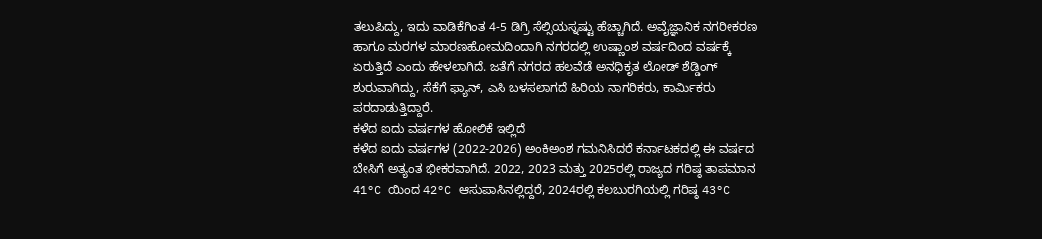ತಲುಪಿದ್ದು, ಇದು ವಾಡಿಕೆಗಿಂತ 4-5 ಡಿಗ್ರಿ ಸೆಲ್ಸಿಯಸ್ನಷ್ಟು ಹೆಚ್ಚಾಗಿದೆ. ಅವೈಜ್ಞಾನಿಕ ನಗರೀಕರಣ ಹಾಗೂ ಮರಗಳ ಮಾರಣಹೋಮದಿಂದಾಗಿ ನಗರದಲ್ಲಿ ಉಷ್ಣಾಂಶ ವರ್ಷದಿಂದ ವರ್ಷಕ್ಕೆ ಏರುತ್ತಿದೆ ಎಂದು ಹೇಳಲಾಗಿದೆ. ಜತೆಗೆ ನಗರದ ಹಲವೆಡೆ ಅನಧಿಕೃತ ಲೋಡ್ ಶೆಡ್ಡಿಂಗ್ ಶುರುವಾಗಿದ್ದು, ಸೆಕೆಗೆ ಫ್ಯಾನ್, ಎಸಿ ಬಳಸಲಾಗದೆ ಹಿರಿಯ ನಾಗರಿಕರು, ಕಾರ್ಮಿಕರು ಪರದಾಡುತ್ತಿದ್ದಾರೆ.
ಕಳೆದ ಐದು ವರ್ಷಗಳ ಹೋಲಿಕೆ ಇಲ್ಲಿದೆ
ಕಳೆದ ಐದು ವರ್ಷಗಳ (2022-2026) ಅಂಕಿಅಂಶ ಗಮನಿಸಿದರೆ ಕರ್ನಾಟಕದಲ್ಲಿ ಈ ವರ್ಷದ ಬೇಸಿಗೆ ಅತ್ಯಂತ ಭೀಕರವಾಗಿದೆ. 2022, 2023 ಮತ್ತು 2025ರಲ್ಲಿ ರಾಜ್ಯದ ಗರಿಷ್ಠ ತಾಪಮಾನ 41°C ಯಿಂದ 42°C ಆಸುಪಾಸಿನಲ್ಲಿದ್ದರೆ, 2024ರಲ್ಲಿ ಕಲಬುರಗಿಯಲ್ಲಿ ಗರಿಷ್ಠ 43°C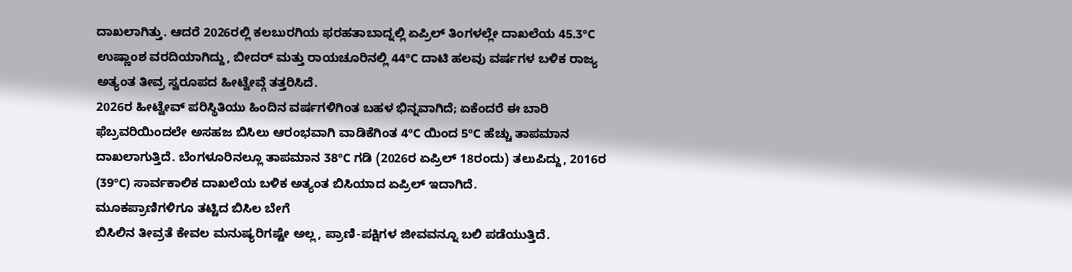ದಾಖಲಾಗಿತ್ತು. ಆದರೆ 2026ರಲ್ಲಿ ಕಲಬುರಗಿಯ ಫರಹತಾಬಾದ್ನಲ್ಲಿ ಏಪ್ರಿಲ್ ತಿಂಗಳಲ್ಲೇ ದಾಖಲೆಯ 45.3°C ಉಷ್ಣಾಂಶ ವರದಿಯಾಗಿದ್ದು, ಬೀದರ್ ಮತ್ತು ರಾಯಚೂರಿನಲ್ಲಿ 44°C ದಾಟಿ ಹಲವು ವರ್ಷಗಳ ಬಳಿಕ ರಾಜ್ಯ ಅತ್ಯಂತ ತೀವ್ರ ಸ್ವರೂಪದ ಹೀಟ್ವೇವ್ಗೆ ತತ್ತರಿಸಿದೆ.
2026ರ ಹೀಟ್ವೇವ್ ಪರಿಸ್ಥಿತಿಯು ಹಿಂದಿನ ವರ್ಷಗಳಿಗಿಂತ ಬಹಳ ಭಿನ್ನವಾಗಿದೆ; ಏಕೆಂದರೆ ಈ ಬಾರಿ ಫೆಬ್ರವರಿಯಿಂದಲೇ ಅಸಹಜ ಬಿಸಿಲು ಆರಂಭವಾಗಿ ವಾಡಿಕೆಗಿಂತ 4°C ಯಿಂದ 5°C ಹೆಚ್ಚು ತಾಪಮಾನ ದಾಖಲಾಗುತ್ತಿದೆ. ಬೆಂಗಳೂರಿನಲ್ಲೂ ತಾಪಮಾನ 38°C ಗಡಿ (2026ರ ಏಪ್ರಿಲ್ 18ರಂದು) ತಲುಪಿದ್ದು, 2016ರ (39°C) ಸಾರ್ವಕಾಲಿಕ ದಾಖಲೆಯ ಬಳಿಕ ಅತ್ಯಂತ ಬಿಸಿಯಾದ ಏಪ್ರಿಲ್ ಇದಾಗಿದೆ.
ಮೂಕಪ್ರಾಣಿಗಳಿಗೂ ತಟ್ಟಿದ ಬಿಸಿಲ ಬೇಗೆ
ಬಿಸಿಲಿನ ತೀವ್ರತೆ ಕೇವಲ ಮನುಷ್ಯರಿಗಷ್ಟೇ ಅಲ್ಲ, ಪ್ರಾಣಿ-ಪಕ್ಷಿಗಳ ಜೀವವನ್ನೂ ಬಲಿ ಪಡೆಯುತ್ತಿದೆ.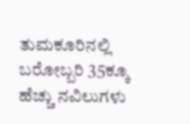ತುಮಕೂರಿನಲ್ಲಿ ಬರೋಬ್ಬರಿ 35ಕ್ಕೂ ಹೆಚ್ಚು ನವಿಲುಗಳು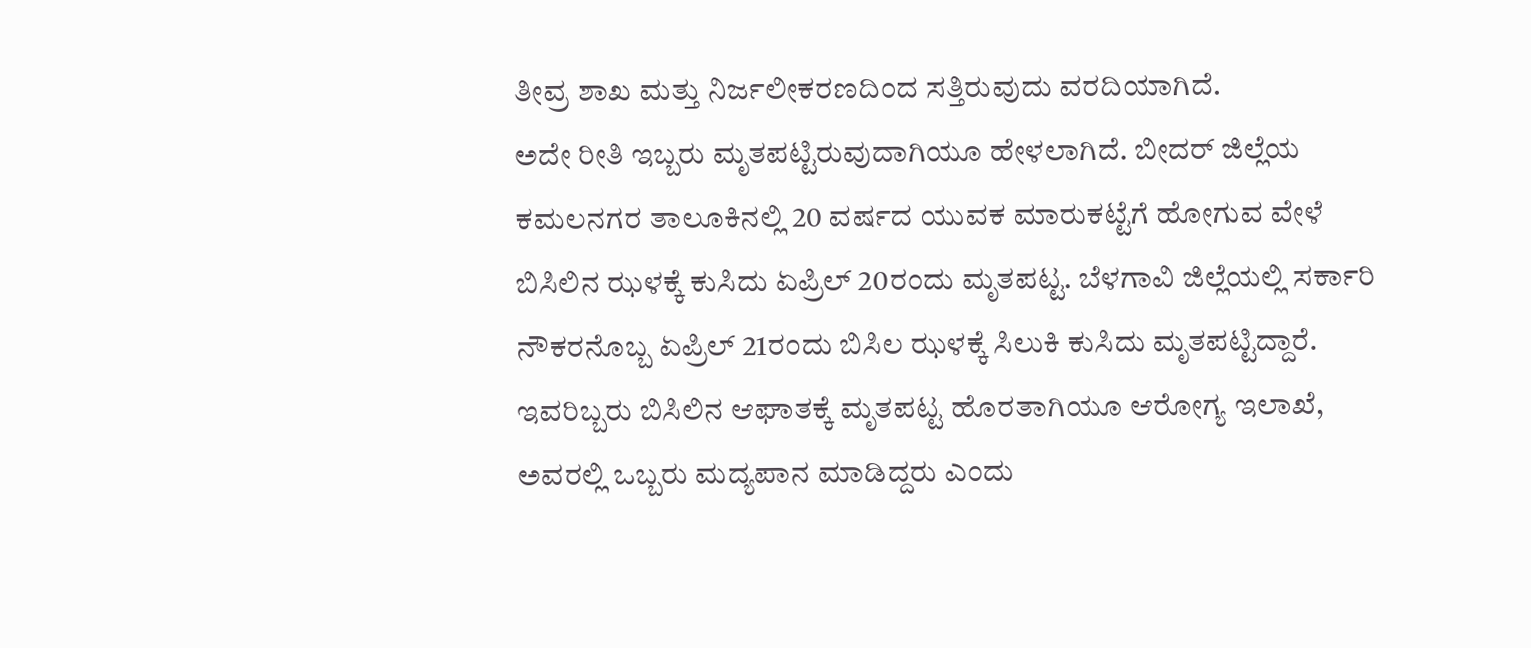ತೀವ್ರ ಶಾಖ ಮತ್ತು ನಿರ್ಜಲೀಕರಣದಿಂದ ಸತ್ತಿರುವುದು ವರದಿಯಾಗಿದೆ.
ಅದೇ ರೀತಿ ಇಬ್ಬರು ಮೃತಪಟ್ಟಿರುವುದಾಗಿಯೂ ಹೇಳಲಾಗಿದೆ. ಬೀದರ್ ಜಿಲ್ಲೆಯ ಕಮಲನಗರ ತಾಲೂಕಿನಲ್ಲಿ 20 ವರ್ಷದ ಯುವಕ ಮಾರುಕಟ್ಟೆಗೆ ಹೋಗುವ ವೇಳೆ ಬಿಸಿಲಿನ ಝಳಕ್ಕೆ ಕುಸಿದು ಏಪ್ರಿಲ್ 20ರಂದು ಮೃತಪಟ್ಟ. ಬೆಳಗಾವಿ ಜಿಲ್ಲೆಯಲ್ಲಿ ಸರ್ಕಾರಿ ನೌಕರನೊಬ್ಬ ಏಪ್ರಿಲ್ 21ರಂದು ಬಿಸಿಲ ಝಳಕ್ಕೆ ಸಿಲುಕಿ ಕುಸಿದು ಮೃತಪಟ್ಟಿದ್ದಾರೆ. ಇವರಿಬ್ಬರು ಬಿಸಿಲಿನ ಆಘಾತಕ್ಕೆ ಮೃತಪಟ್ಟ ಹೊರತಾಗಿಯೂ ಆರೋಗ್ಯ ಇಲಾಖೆ, ಅವರಲ್ಲಿ ಒಬ್ಬರು ಮದ್ಯಪಾನ ಮಾಡಿದ್ದರು ಎಂದು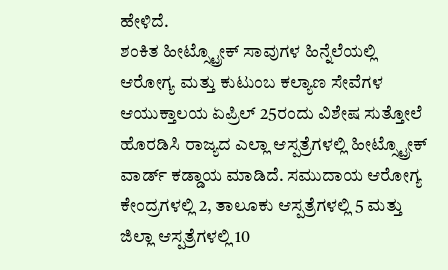ಹೇಳಿದೆ.
ಶಂಕಿತ ಹೀಟ್ಸ್ಟ್ರೋಕ್ ಸಾವುಗಳ ಹಿನ್ನೆಲೆಯಲ್ಲಿ ಆರೋಗ್ಯ ಮತ್ತು ಕುಟುಂಬ ಕಲ್ಯಾಣ ಸೇವೆಗಳ ಆಯುಕ್ತಾಲಯ ಏಪ್ರಿಲ್ 25ರಂದು ವಿಶೇಷ ಸುತ್ತೋಲೆ ಹೊರಡಿಸಿ ರಾಜ್ಯದ ಎಲ್ಲಾ ಆಸ್ಪತ್ರೆಗಳಲ್ಲಿ ಹೀಟ್ಸ್ಟ್ರೋಕ್ ವಾರ್ಡ್ ಕಡ್ಡಾಯ ಮಾಡಿದೆ. ಸಮುದಾಯ ಆರೋಗ್ಯ ಕೇಂದ್ರಗಳಲ್ಲಿ 2, ತಾಲೂಕು ಆಸ್ಪತ್ರೆಗಳಲ್ಲಿ 5 ಮತ್ತು ಜಿಲ್ಲಾ ಆಸ್ಪತ್ರೆಗಳಲ್ಲಿ 10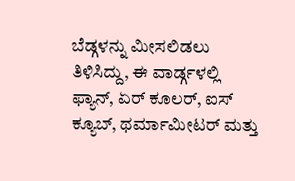ಬೆಡ್ಗಳನ್ನು ಮೀಸಲಿಡಲು ತಿಳಿಸಿದ್ದು, ಈ ವಾರ್ಡ್ಗಳಲ್ಲಿ ಫ್ಯಾನ್, ಏರ್ ಕೂಲರ್, ಐಸ್ ಕ್ಯೂಬ್, ಥರ್ಮಾಮೀಟರ್ ಮತ್ತು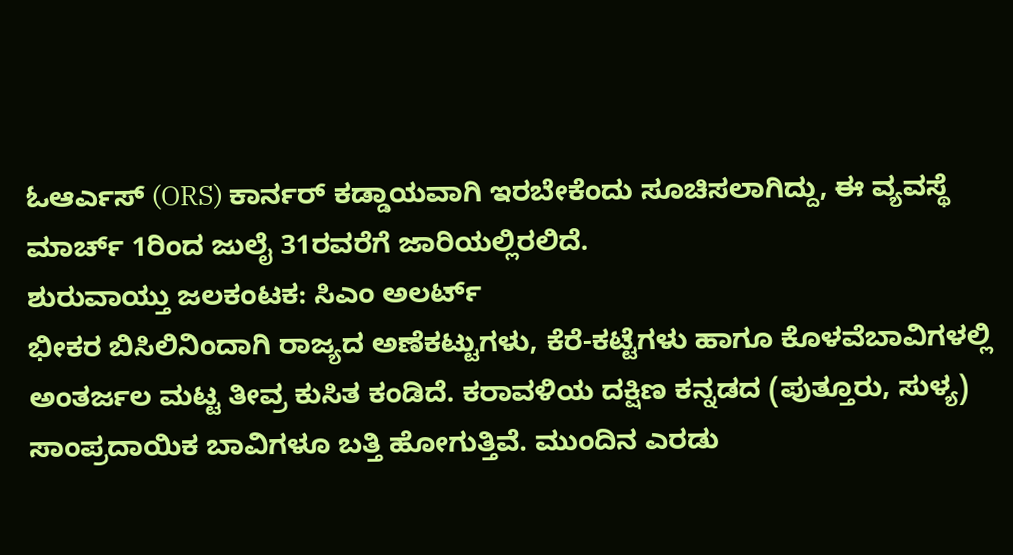ಓಆರ್ಎಸ್ (ORS) ಕಾರ್ನರ್ ಕಡ್ಡಾಯವಾಗಿ ಇರಬೇಕೆಂದು ಸೂಚಿಸಲಾಗಿದ್ದು, ಈ ವ್ಯವಸ್ಥೆ ಮಾರ್ಚ್ 1ರಿಂದ ಜುಲೈ 31ರವರೆಗೆ ಜಾರಿಯಲ್ಲಿರಲಿದೆ.
ಶುರುವಾಯ್ತು ಜಲಕಂಟಕ: ಸಿಎಂ ಅಲರ್ಟ್
ಭೀಕರ ಬಿಸಿಲಿನಿಂದಾಗಿ ರಾಜ್ಯದ ಅಣೆಕಟ್ಟುಗಳು, ಕೆರೆ-ಕಟ್ಟೆಗಳು ಹಾಗೂ ಕೊಳವೆಬಾವಿಗಳಲ್ಲಿ ಅಂತರ್ಜಲ ಮಟ್ಟ ತೀವ್ರ ಕುಸಿತ ಕಂಡಿದೆ. ಕರಾವಳಿಯ ದಕ್ಷಿಣ ಕನ್ನಡದ (ಪುತ್ತೂರು, ಸುಳ್ಯ) ಸಾಂಪ್ರದಾಯಿಕ ಬಾವಿಗಳೂ ಬತ್ತಿ ಹೋಗುತ್ತಿವೆ. ಮುಂದಿನ ಎರಡು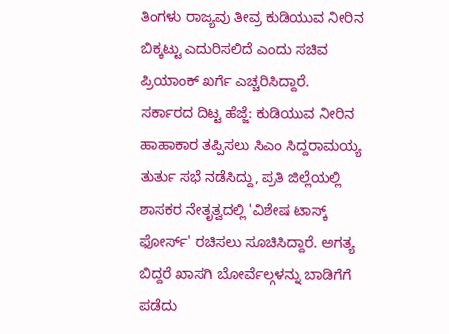ತಿಂಗಳು ರಾಜ್ಯವು ತೀವ್ರ ಕುಡಿಯುವ ನೀರಿನ ಬಿಕ್ಕಟ್ಟು ಎದುರಿಸಲಿದೆ ಎಂದು ಸಚಿವ ಪ್ರಿಯಾಂಕ್ ಖರ್ಗೆ ಎಚ್ಚರಿಸಿದ್ದಾರೆ.
ಸರ್ಕಾರದ ದಿಟ್ಟ ಹೆಜ್ಜೆ: ಕುಡಿಯುವ ನೀರಿನ ಹಾಹಾಕಾರ ತಪ್ಪಿಸಲು ಸಿಎಂ ಸಿದ್ದರಾಮಯ್ಯ ತುರ್ತು ಸಭೆ ನಡೆಸಿದ್ದು, ಪ್ರತಿ ಜಿಲ್ಲೆಯಲ್ಲಿ ಶಾಸಕರ ನೇತೃತ್ವದಲ್ಲಿ 'ವಿಶೇಷ ಟಾಸ್ಕ್ ಫೋರ್ಸ್' ರಚಿಸಲು ಸೂಚಿಸಿದ್ದಾರೆ. ಅಗತ್ಯ ಬಿದ್ದರೆ ಖಾಸಗಿ ಬೋರ್ವೆಲ್ಗಳನ್ನು ಬಾಡಿಗೆಗೆ ಪಡೆದು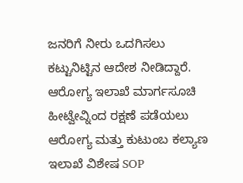ಜನರಿಗೆ ನೀರು ಒದಗಿಸಲು ಕಟ್ಟುನಿಟ್ಟಿನ ಆದೇಶ ನೀಡಿದ್ದಾರೆ.
ಆರೋಗ್ಯ ಇಲಾಖೆ ಮಾರ್ಗಸೂಚಿ
ಹೀಟ್ವೇವ್ನಿಂದ ರಕ್ಷಣೆ ಪಡೆಯಲು ಆರೋಗ್ಯ ಮತ್ತು ಕುಟುಂಬ ಕಲ್ಯಾಣ ಇಲಾಖೆ ವಿಶೇಷ SOP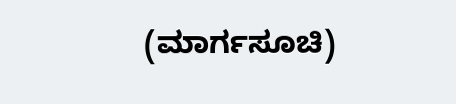(ಮಾರ್ಗಸೂಚಿ)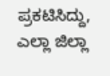ಪ್ರಕಟಿಸಿದ್ದು, ಎಲ್ಲಾ ಜಿಲ್ಲಾ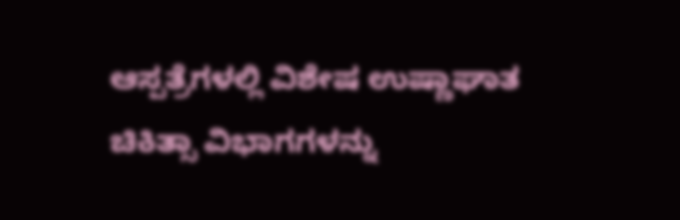ಆಸ್ಪತ್ರೆಗಳಲ್ಲಿ ವಿಶೇಷ ಉಷ್ಣಾಘಾತ ಚಿಕಿತ್ಸಾ ವಿಭಾಗಗಳನ್ನು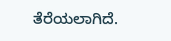ತೆರೆಯಲಾಗಿದೆ.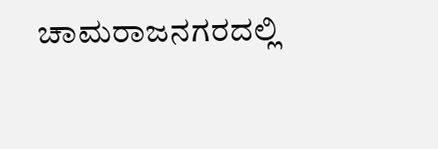ಚಾಮರಾಜನಗರದಲ್ಲಿ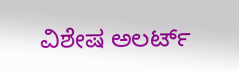ವಿಶೇಷ ಅಲರ್ಟ್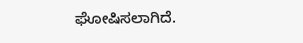ಘೋಷಿಸಲಾಗಿದೆ.